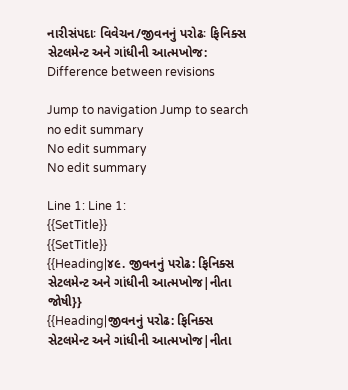નારીસંપદાઃ વિવેચન/જીવનનું પરોઢઃ ફિનિક્સ સેટલમેન્ટ અને ગાંધીની આત્મખોજ: Difference between revisions

Jump to navigation Jump to search
no edit summary
No edit summary
No edit summary

Line 1: Line 1:
{{SetTitle}}
{{SetTitle}}
{{Heading|૪૯. જીવનનું પરોઢ: ફિનિક્સ સેટલમેન્ટ અને ગાંધીની આત્મખોજ|નીતા જોષી}}
{{Heading|જીવનનું પરોઢ: ફિનિક્સ સેટલમેન્ટ અને ગાંધીની આત્મખોજ|નીતા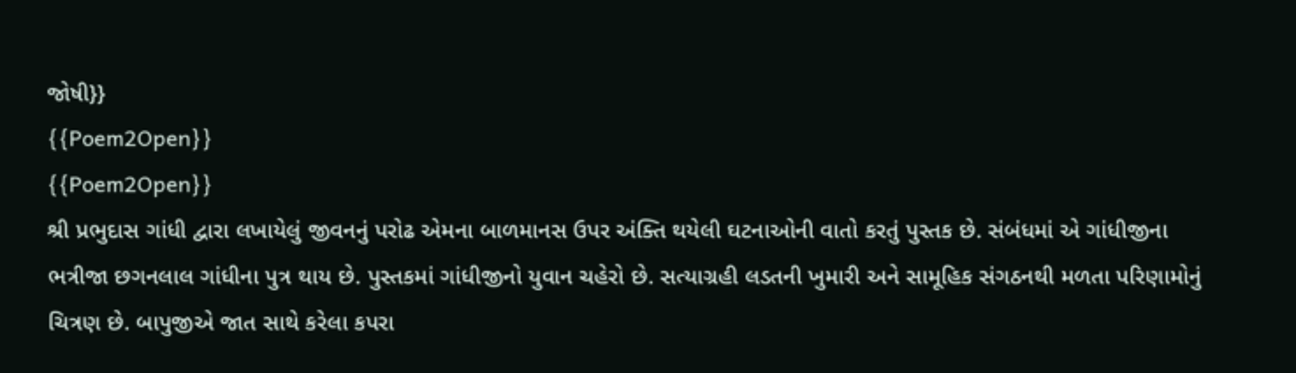જોષી}}
{{Poem2Open}}
{{Poem2Open}}
શ્રી પ્રભુદાસ ગાંધી દ્વારા લખાયેલું જીવનનું પરોઢ એમના બાળમાનસ ઉપર અંક્તિ થયેલી ઘટનાઓની વાતો કરતું પુસ્તક છે. સંબંધમાં એ ગાંધીજીના ભત્રીજા છગનલાલ ગાંધીના પુત્ર થાય છે. પુસ્તકમાં ગાંધીજીનો યુવાન ચહેરો છે. સત્યાગ્રહી લડતની ખુમારી અને સામૂહિક સંગઠનથી મળતા પરિણામોનું ચિત્રણ છે. બાપુજીએ જાત સાથે કરેલા કપરા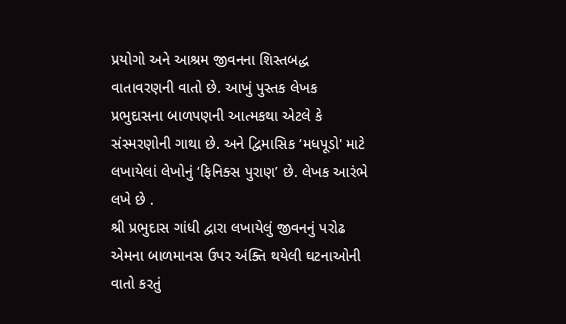પ્રયોગો અને આશ્રમ જીવનના શિસ્તબદ્ધ વાતાવરણની વાતો છે. આખું પુસ્તક લેખક પ્રભુદાસના બાળપણની આત્મકથા એટલે કે સંસ્મરણોની ગાથા છે. અને દ્વિમાસિક ‘મધપૂડો' માટે લખાયેલાં લેખોનું ‘ફિનિક્સ પુરાણ’ છે. લેખક આરંભે લખે છે .
શ્રી પ્રભુદાસ ગાંધી દ્વારા લખાયેલું જીવનનું પરોઢ એમના બાળમાનસ ઉપર અંક્તિ થયેલી ઘટનાઓની વાતો કરતું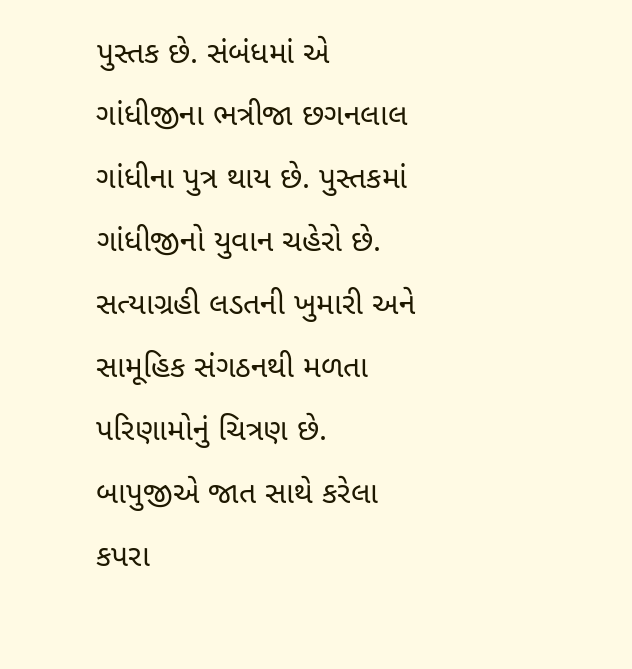પુસ્તક છે. સંબંધમાં એ ગાંધીજીના ભત્રીજા છગનલાલ ગાંધીના પુત્ર થાય છે. પુસ્તકમાં ગાંધીજીનો યુવાન ચહેરો છે. સત્યાગ્રહી લડતની ખુમારી અને સામૂહિક સંગઠનથી મળતા પરિણામોનું ચિત્રણ છે. બાપુજીએ જાત સાથે કરેલા કપરા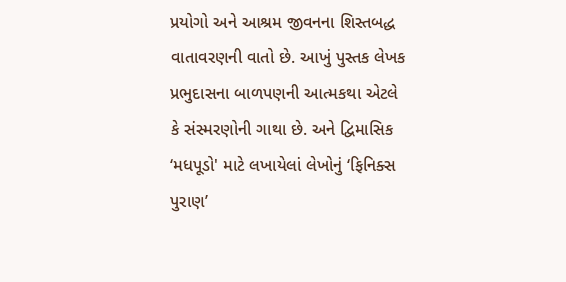પ્રયોગો અને આશ્રમ જીવનના શિસ્તબદ્ધ વાતાવરણની વાતો છે. આખું પુસ્તક લેખક પ્રભુદાસના બાળપણની આત્મકથા એટલે કે સંસ્મરણોની ગાથા છે. અને દ્વિમાસિક ‘મધપૂડો' માટે લખાયેલાં લેખોનું ‘ફિનિક્સ પુરાણ’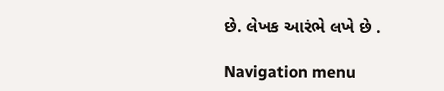છે. લેખક આરંભે લખે છે .

Navigation menu